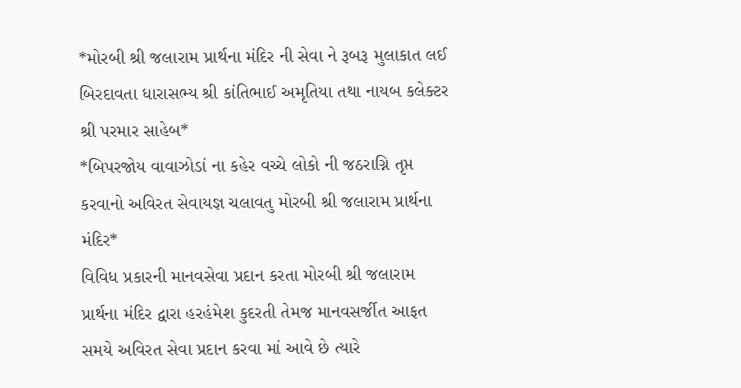*મોરબી શ્રી જલારામ પ્રાર્થના મંદિર ની સેવા ને રૂબરૂ મુલાકાત લઈ બિરદાવતા ધારાસભ્ય શ્રી કાંતિભાઈ અમૃતિયા તથા નાયબ કલેક્ટર શ્રી પરમાર સાહેબ*
*બિપરજોય વાવાઝોડાં ના કહેર વચ્ચે લોકો ની જઠરાગ્નિ તૃપ્ત કરવાનો અવિરત સેવાયજ્ઞ ચલાવતુ મોરબી શ્રી જલારામ પ્રાર્થના મંદિર*
વિવિધ પ્રકારની માનવસેવા પ્રદાન કરતા મોરબી શ્રી જલારામ પ્રાર્થના મંદિર દ્વારા હરહંમેશ કુદરતી તેમજ માનવસર્જીત આફત સમયે અવિરત સેવા પ્રદાન કરવા માં આવે છે ત્યારે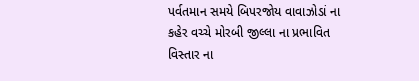પર્વતમાન સમયે બિપરજોય વાવાઝોડાં ના કહેર વચ્ચે મોરબી જીલ્લા ના પ્રભાવિત વિસ્તાર ના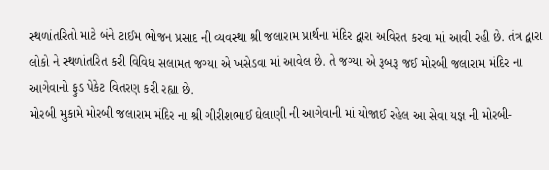સ્થળાંતરિતો માટે બંને ટાઈમ ભોજન પ્રસાદ ની વ્યવસ્થા શ્રી જલારામ પ્રાર્થના મંદિર દ્વારા અવિરત કરવા માં આવી રહી છે. તંત્ર દ્વારા લોકો ને સ્થળાંતરિત કરી વિવિધ સલામત જગ્યા એ ખસેડવા માં આવેલ છે. તે જગ્યા એ રૂબરૂ જઈ મોરબી જલારામ મંદિર ના આગેવાનો ફુડ પેકેટ વિતરણ કરી રહ્યા છે.
મોરબી મુકામે મોરબી જલારામ મંદિર ના શ્રી ગીરીશભાઈ ઘેલાણી ની આગેવાની માં યોજાઈ રહેલ આ સેવા યજ્ઞ ની મોરબી-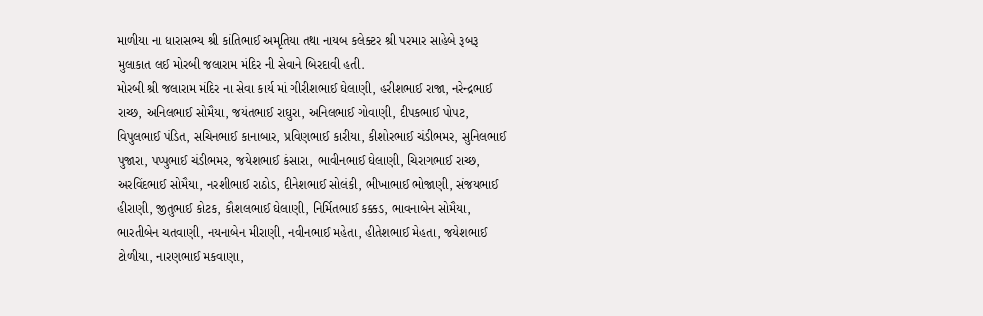માળીયા ના ધારાસભ્ય શ્રી કાંતિભાઈ અમૃતિયા તથા નાયબ કલેક્ટર શ્રી પરમાર સાહેબે રૂબરૂ મુલાકાત લઈ મોરબી જલારામ મંદિર ની સેવાને બિરદાવી હતી.
મોરબી શ્રી જલારામ મંદિર ના સેવા કાર્ય માં ગીરીશભાઈ ઘેલાણી, હરીશભાઈ રાજા, નરેન્દ્રભાઈ રાચ્છ, અનિલભાઈ સોમૈયા, જયંતભાઈ રાઘુરા, અનિલભાઈ ગોવાણી, દીપકભાઈ પોપટ, વિપુલભાઈ પંડિત, સચિનભાઈ કાનાબાર, પ્રવિણભાઈ કારીયા, કીશોરભાઈ ચંડીભમર, સુનિલભાઈ પુજારા, પપ્પુભાઈ ચંડીભમર, જયેશભાઈ કંસારા, ભાવીનભાઈ ઘેલાણી, ચિરાગભાઈ રાચ્છ, અરવિંદભાઈ સોમૈયા, નરશીભાઈ રાઠોડ, દીનેશભાઈ સોલંકી, ભીખાભાઈ ભોજાણી, સંજયભાઈ હીરાણી, જીતુભાઈ કોટક, કૌશલભાઈ ઘેલાણી, નિર્મિતભાઈ કક્કડ, ભાવનાબેન સોમૈયા, ભારતીબેન ચતવાણી, નયનાબેન મીરાણી, નવીનભાઈ મહેતા, હીતેશભાઈ મેહતા, જયેશભાઈ ટોળીયા, નારણભાઈ મકવાણા,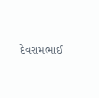દેવરામભાઈ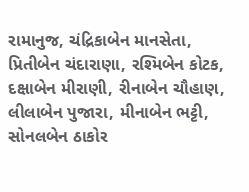રામાનુજ, ચંદ્રિકાબેન માનસેતા, પ્રિતીબેન ચંદારાણા, રશ્મિબેન કોટક, દક્ષાબેન મીરાણી, રીનાબેન ચૌહાણ, લીલાબેન પુજારા, મીનાબેન ભટ્ટી, સોનલબેન ઠાકોર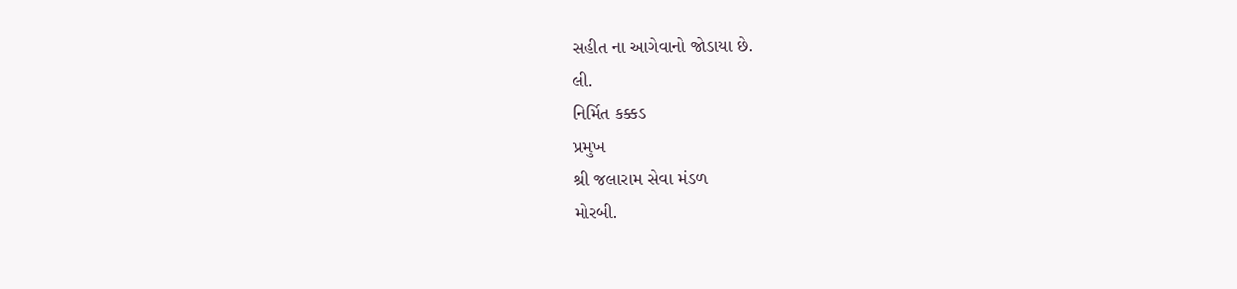સહીત ના આગેવાનો જોડાયા છે.
લી.
નિર્મિત કક્કડ
પ્રમુખ
શ્રી જલારામ સેવા મંડળ
મોરબી.